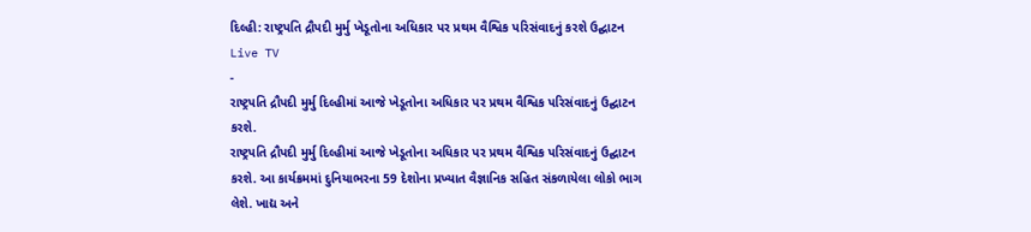દિલ્હી: રાષ્ટ્રપતિ દ્રૌપદી મુર્મુ ખેડૂતોના અધિકાર પર પ્રથમ વૈશ્વિક પરિસંવાદનું કરશે ઉદ્ઘાટન
Live TV
-
રાષ્ટ્રપતિ દ્રૌપદી મુર્મુ દિલ્હીમાં આજે ખેડૂતોના અધિકાર પર પ્રથમ વૈશ્વિક પરિસંવાદનું ઉદ્ઘાટન કરશે.
રાષ્ટ્રપતિ દ્રૌપદી મુર્મુ દિલ્હીમાં આજે ખેડૂતોના અધિકાર પર પ્રથમ વૈશ્વિક પરિસંવાદનું ઉદ્ઘાટન કરશે. આ કાર્યક્રમમાં દુનિયાભરના 59 દેશોના પ્રખ્યાત વૈજ્ઞાનિક સહિત સંકળાયેલા લોકો ભાગ લેશે. ખાદ્ય અને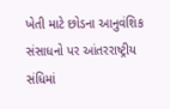ખેતી માટે છોડના આનુવંશિક સંસાધનો પર આંતરરાષ્ટ્રીય સંધિમાં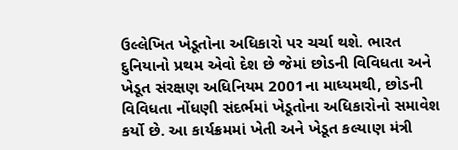ઉલ્લેખિત ખેડૂતોના અધિકારો પર ચર્ચા થશે. ભારત દુનિયાનો પ્રથમ એવો દેશ છે જેમાં છોડની વિવિધતા અને ખેડૂત સંરક્ષણ અધિનિયમ 2001ના માધ્યમથી, છોડની વિવિધતા નોંધણી સંદર્ભમાં ખેડૂતોના અધિકારોનો સમાવેશ કર્યો છે. આ કાર્યક્રમમાં ખેતી અને ખેડૂત કલ્યાણ મંત્રી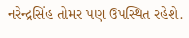નરેન્દ્રસિંહ તોમર પણ ઉપસ્થિત રહેશે.